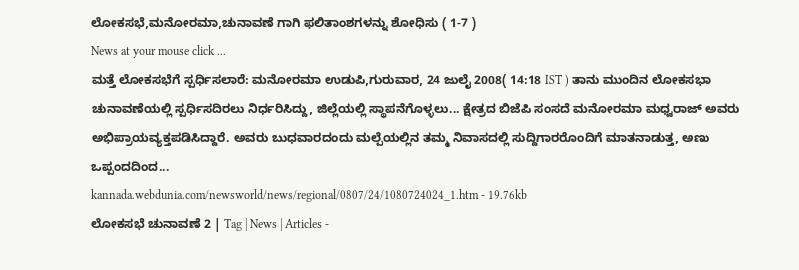ಲೋಕಸಭೆ,ಮನೋರಮಾ,ಚುನಾವಣೆ ಗಾಗಿ ಫಲಿತಾಂಶಗಳನ್ನು ಶೋಧಿಸು ( 1-7 )
News at your mouse click ...
ಮತ್ತೆ ಲೋಕಸಭೆಗೆ ಸ್ಪರ್ಧಿಸಲಾರೆ: ಮನೋರಮಾ ಉಡುಪಿ,ಗುರುವಾರ, 24 ಜುಲೈ 2008( 14:18 IST ) ತಾನು ಮುಂದಿನ ಲೋಕಸಭಾ ಚುನಾವಣೆಯಲ್ಲಿ ಸ್ಪರ್ಧಿಸದಿರಲು ನಿರ್ಧರಿಸಿದ್ದು, ಜಿಲ್ಲೆಯಲ್ಲಿ ಸ್ಥಾಪನೆಗೊಳ್ಳಲು... ಕ್ಷೇತ್ರದ ಬಿಜೆಪಿ ಸಂಸದೆ ಮನೋರಮಾ ಮಧ್ವರಾಜ್ ಅವರು ಅಭಿಪ್ರಾಯವ್ಯಕ್ತಪಡಿಸಿದ್ದಾರೆ. ಅವರು ಬುಧವಾರದಂದು ಮಲ್ಪೆಯಲ್ಲಿನ ತಮ್ಮ ನಿವಾಸದಲ್ಲಿ ಸುದ್ದಿಗಾರರೊಂದಿಗೆ ಮಾತನಾಡುತ್ತ, ಅಣು ಒಪ್ಪಂದದಿಂದ...
kannada.webdunia.com/newsworld/news/regional/0807/24/1080724024_1.htm - 19.76kb
ಲೋಕಸಭೆ ಚುನಾವಣೆ 2 | Tag | News | Articles -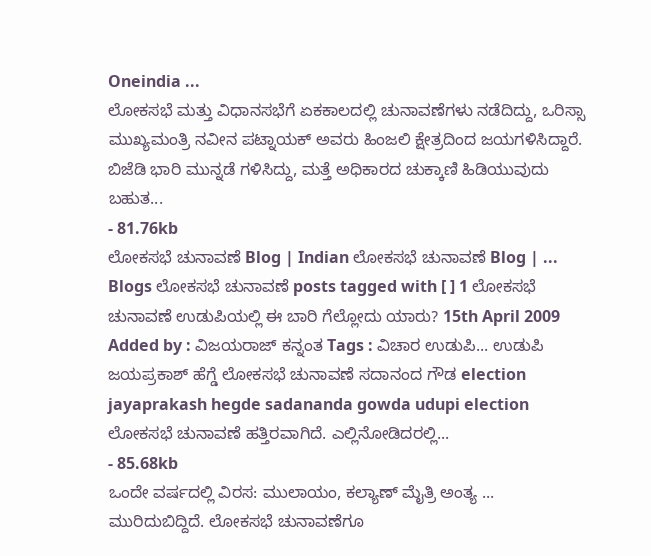Oneindia ...
ಲೋಕಸಭೆ ಮತ್ತು ವಿಧಾನಸಭೆಗೆ ಏಕಕಾಲದಲ್ಲಿ ಚುನಾವಣೆಗಳು ನಡೆದಿದ್ದು, ಒರಿಸ್ಸಾ ಮುಖ್ಯಮಂತ್ರಿ ನವೀನ ಪಟ್ನಾಯಕ್ ಅವರು ಹಿಂಜಲಿ ಕ್ಷೇತ್ರದಿಂದ ಜಯಗಳಿಸಿದ್ದಾರೆ. ಬಿಜೆಡಿ ಭಾರಿ ಮುನ್ನಡೆ ಗಳಿಸಿದ್ದು, ಮತ್ತೆ ಅಧಿಕಾರದ ಚುಕ್ಕಾಣಿ ಹಿಡಿಯುವುದು ಬಹುತ...
- 81.76kb
ಲೋಕಸಭೆ ಚುನಾವಣೆ Blog | Indian ಲೋಕಸಭೆ ಚುನಾವಣೆ Blog | ...
Blogs ಲೋಕಸಭೆ ಚುನಾವಣೆ posts tagged with [ ] 1 ಲೋಕಸಭೆ ಚುನಾವಣೆ ಉಡುಪಿಯಲ್ಲಿ ಈ ಬಾರಿ ಗೆಲ್ಲೋದು ಯಾರು? 15th April 2009 Added by : ವಿಜಯರಾಜ್ ಕನ್ನಂತ Tags : ವಿಚಾರ ಉಡುಪಿ... ಉಡುಪಿ ಜಯಪ್ರಕಾಶ್ ಹೆಗ್ಡೆ ಲೋಕಸಭೆ ಚುನಾವಣೆ ಸದಾನಂದ ಗೌಡ election jayaprakash hegde sadananda gowda udupi election ಲೋಕಸಭೆ ಚುನಾವಣೆ ಹತ್ತಿರವಾಗಿದೆ. ಎಲ್ಲಿನೋಡಿದರಲ್ಲಿ...
- 85.68kb
ಒಂದೇ ವರ್ಷದಲ್ಲಿ ವಿರಸ: ಮುಲಾಯಂ, ಕಲ್ಯಾಣ್‌ ಮೈತ್ರಿ ಅಂತ್ಯ ...
ಮುರಿದುಬಿದ್ದಿದೆ. ಲೋಕಸಭೆ ಚುನಾವಣೆಗೂ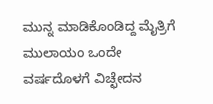ಮುನ್ನ ಮಾಡಿಕೊಂಡಿದ್ದ ಮೈತ್ರಿಗೆ ಮುಲಾಯಂ ಒಂದೇ ವರ್ಷದೊಳಗೆ ವಿಚ್ಛೇದನ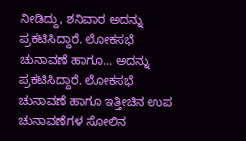ನೀಡಿದ್ದು, ಶನಿವಾರ ಅದನ್ನು ಪ್ರಕಟಿಸಿದ್ದಾರೆ. ಲೋಕಸಭೆ ಚುನಾವಣೆ ಹಾಗೂ... ಅದನ್ನು ಪ್ರಕಟಿಸಿದ್ದಾರೆ. ಲೋಕಸಭೆ ಚುನಾವಣೆ ಹಾಗೂ ಇತ್ತೀಚಿನ ಉಪ ಚುನಾವಣೆಗಳ ಸೋಲಿನ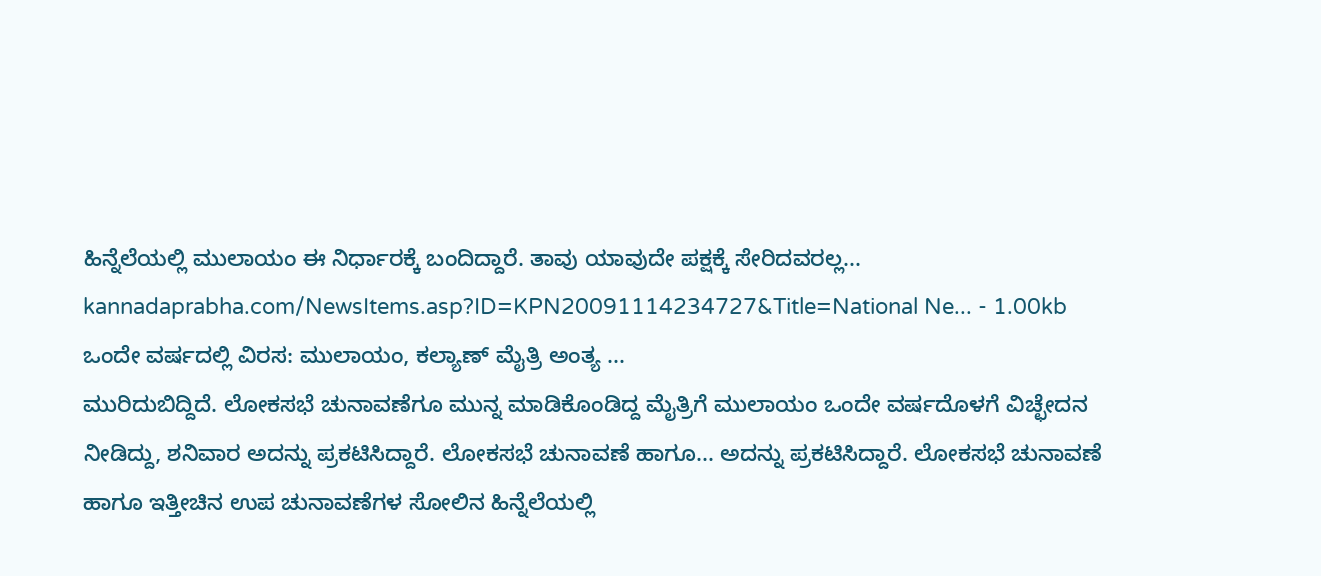ಹಿನ್ನೆಲೆಯಲ್ಲಿ ಮುಲಾಯಂ ಈ ನಿರ್ಧಾರಕ್ಕೆ ಬಂದಿದ್ದಾರೆ. ತಾವು ಯಾವುದೇ ಪಕ್ಷಕ್ಕೆ ಸೇರಿದವರಲ್ಲ...
kannadaprabha.com/NewsItems.asp?ID=KPN20091114234727&Title=National Ne... - 1.00kb
ಒಂದೇ ವರ್ಷದಲ್ಲಿ ವಿರಸ: ಮುಲಾಯಂ, ಕಲ್ಯಾಣ್‌ ಮೈತ್ರಿ ಅಂತ್ಯ ...
ಮುರಿದುಬಿದ್ದಿದೆ. ಲೋಕಸಭೆ ಚುನಾವಣೆಗೂ ಮುನ್ನ ಮಾಡಿಕೊಂಡಿದ್ದ ಮೈತ್ರಿಗೆ ಮುಲಾಯಂ ಒಂದೇ ವರ್ಷದೊಳಗೆ ವಿಚ್ಛೇದನ ನೀಡಿದ್ದು, ಶನಿವಾರ ಅದನ್ನು ಪ್ರಕಟಿಸಿದ್ದಾರೆ. ಲೋಕಸಭೆ ಚುನಾವಣೆ ಹಾಗೂ... ಅದನ್ನು ಪ್ರಕಟಿಸಿದ್ದಾರೆ. ಲೋಕಸಭೆ ಚುನಾವಣೆ ಹಾಗೂ ಇತ್ತೀಚಿನ ಉಪ ಚುನಾವಣೆಗಳ ಸೋಲಿನ ಹಿನ್ನೆಲೆಯಲ್ಲಿ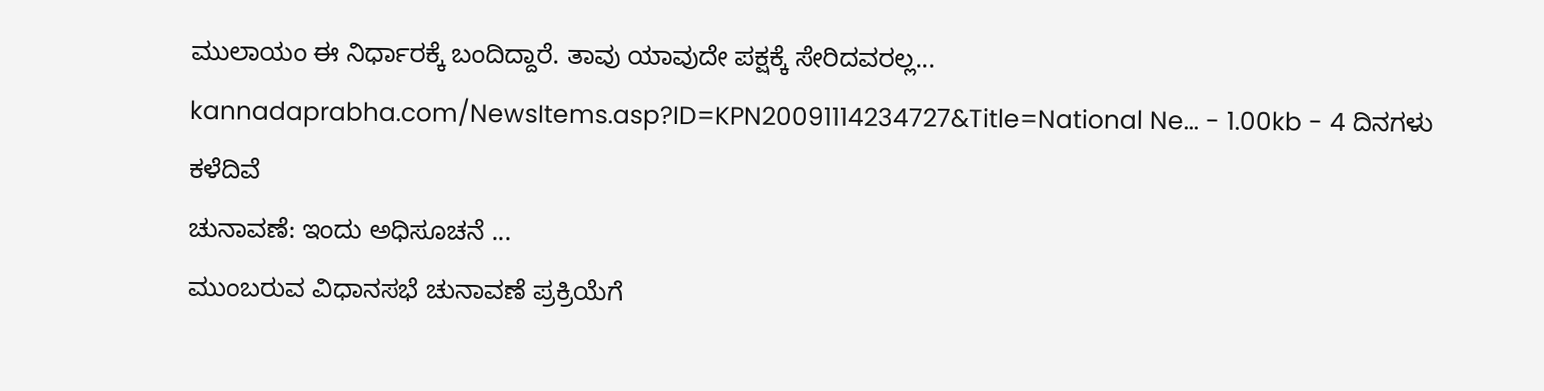ಮುಲಾಯಂ ಈ ನಿರ್ಧಾರಕ್ಕೆ ಬಂದಿದ್ದಾರೆ. ತಾವು ಯಾವುದೇ ಪಕ್ಷಕ್ಕೆ ಸೇರಿದವರಲ್ಲ...
kannadaprabha.com/NewsItems.asp?ID=KPN20091114234727&Title=National Ne... - 1.00kb - 4 ದಿನಗಳು ಕಳೆದಿವೆ
ಚುನಾವಣೆ: ಇಂದು ಅಧಿಸೂಚನೆ ...
ಮುಂಬರುವ ವಿಧಾನಸಭೆ ಚುನಾವಣೆ ಪ್ರಕ್ರಿಯೆಗೆ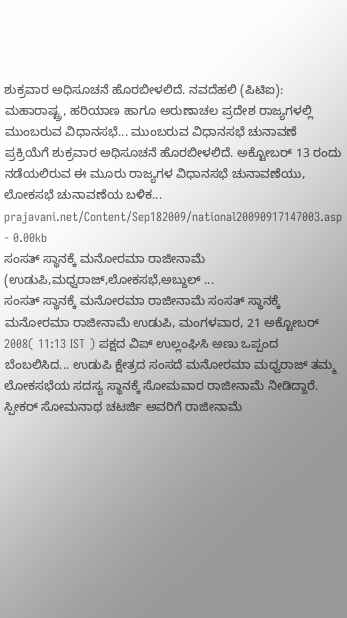ಶುಕ್ರವಾರ ಅಧಿಸೂಚನೆ ಹೊರಬೀಳಲಿದೆ. ನವದೆಹಲಿ (ಪಿಟಿಐ): ಮಹಾರಾಷ್ಟ್ರ, ಹರಿಯಾಣ ಹಾಗೂ ಅರುಣಾಚಲ ಪ್ರದೇಶ ರಾಜ್ಯಗಳಲ್ಲಿ ಮುಂಬರುವ ವಿಧಾನಸಭೆ... ಮುಂಬರುವ ವಿಧಾನಸಭೆ ಚುನಾವಣೆ ಪ್ರಕ್ರಿಯೆಗೆ ಶುಕ್ರವಾರ ಅಧಿಸೂಚನೆ ಹೊರಬೀಳಲಿದೆ. ಅಕ್ಟೋಬರ್ 13 ರಂದು ನಡೆಯಲಿರುವ ಈ ಮೂರು ರಾಜ್ಯಗಳ ವಿಧಾನಸಭೆ ಚುನಾವಣೆಯು, ಲೋಕಸಭೆ ಚುನಾವಣೆಯ ಬಳಿಕ...
prajavani.net/Content/Sep182009/national20090917147003.asp - 0.00kb
ಸಂಸತ್ ಸ್ಥಾನಕ್ಕೆ ಮನೋರಮಾ ರಾಜೀನಾಮೆ (ಉಡುಪಿ,ಮಧ್ವರಾಜ್,ಲೋಕಸಭೆ,ಅಬ್ದುಲ್ ...
ಸಂಸತ್ ಸ್ಥಾನಕ್ಕೆ ಮನೋರಮಾ ರಾಜೀನಾಮೆ ಸಂಸತ್ ಸ್ಥಾನಕ್ಕೆ ಮನೋರಮಾ ರಾಜೀನಾಮೆ ಉಡುಪಿ, ಮಂಗಳವಾರ, 21 ಅಕ್ಟೋಬರ್ 2008( 11:13 IST ) ಪಕ್ಷದ ವಿಪ್ ಉಲ್ಲಂಘಿಸಿ ಅಣು ಒಪ್ಪಂದ ಬೆಂಬಲಿಸಿದ... ಉಡುಪಿ ಕ್ಷೇತ್ರದ ಸಂಸದೆ ಮನೋರಮಾ ಮಧ್ವರಾಜ್ ತಮ್ಮ ಲೋಕಸಭೆಯ ಸದಸ್ಯ ಸ್ಥಾನಕ್ಕೆ ಸೋಮವಾರ ರಾಜೀನಾಮೆ ನೀಡಿದ್ದಾರೆ. ಸ್ಪೀಕರ್ ಸೋಮನಾಥ ಚಟರ್ಜಿ ಅವರಿಗೆ ರಾಜೀನಾಮೆ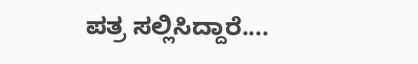ಪತ್ರ ಸಲ್ಲಿಸಿದ್ದಾರೆ....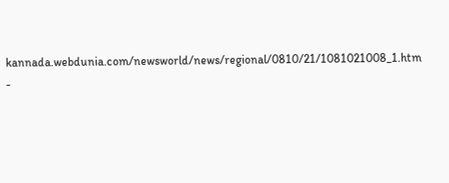kannada.webdunia.com/newsworld/news/regional/0810/21/1081021008_1.htm -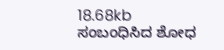18.68kb
ಸಂಬಂಧಿಸಿದ ಶೋಧ